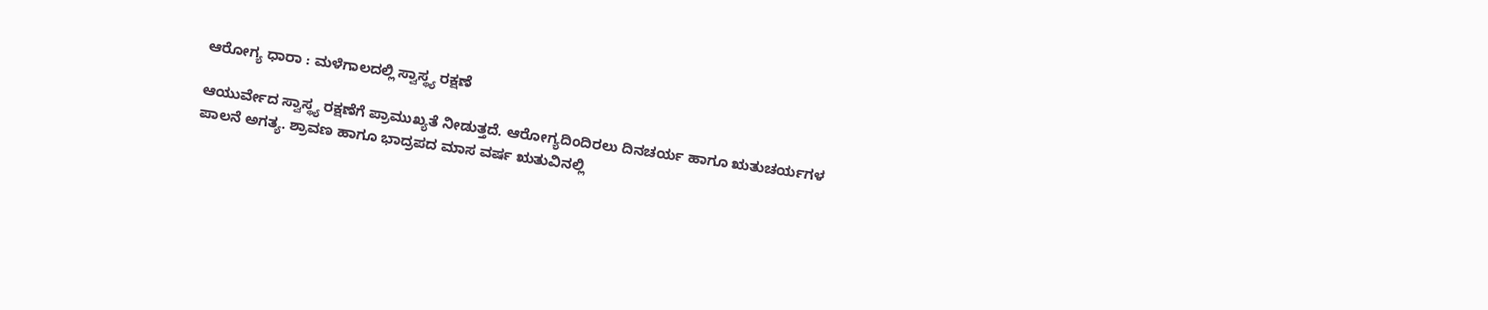ಆರೋಗ್ಯ ಧಾರಾ : ಮಳೆಗಾಲದಲ್ಲಿ ಸ್ವಾಸ್ಥ್ಯ ರಕ್ಷಣೆ

ಆಯುರ್ವೇದ ಸ್ವಾಸ್ಥ್ಯ ರಕ್ಷಣೆಗೆ ಪ್ರಾಮುಖ್ಯತೆ ನೀಡುತ್ತದೆ. ಆರೋಗ್ಯದಿಂದಿರಲು ದಿನಚರ್ಯ ಹಾಗೂ ಋತುಚರ್ಯಗಳ ಪಾಲನೆ ಅಗತ್ಯ. ಶ್ರಾವಣ ಹಾಗೂ ಭಾದ್ರಪದ ಮಾಸ ವರ್ಷ ಋತುವಿನಲ್ಲಿ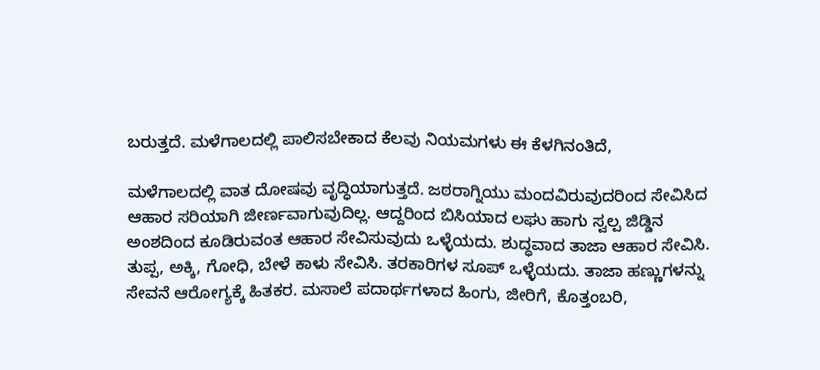ಬರುತ್ತದೆ. ಮಳೆಗಾಲದಲ್ಲಿ ಪಾಲಿಸಬೇಕಾದ ಕೆಲವು ನಿಯಮಗಳು ಈ ಕೆಳಗಿನಂತಿದೆ,

ಮಳೆಗಾಲದಲ್ಲಿ ವಾತ ದೋಷವು ವೃದ್ಧಿಯಾಗುತ್ತದೆ. ಜಠರಾಗ್ನಿಯು ಮಂದವಿರುವುದರಿಂದ ಸೇವಿಸಿದ ಆಹಾರ ಸರಿಯಾಗಿ ಜೀರ್ಣವಾಗುವುದಿಲ್ಲ. ಆದ್ದರಿಂದ ಬಿಸಿಯಾದ ಲಘು ಹಾಗು ಸ್ವಲ್ಪ ಜಿಡ್ಡಿನ ಅಂಶದಿಂದ ಕೂಡಿರುವಂತ ಆಹಾರ ಸೇವಿಸುವುದು ಒಳ್ಳೆಯದು. ಶುದ್ಧವಾದ ತಾಜಾ ಆಹಾರ ಸೇವಿಸಿ. ತುಪ್ಪ, ಅಕ್ಕಿ, ಗೋಧಿ, ಬೇಳೆ ಕಾಳು ಸೇವಿಸಿ. ತರಕಾರಿಗಳ ಸೂಪ್ ಒಳ್ಳೆಯದು. ತಾಜಾ ಹಣ್ಣುಗಳನ್ನು ಸೇವನೆ ಆರೋಗ್ಯಕ್ಕೆ ಹಿತಕರ. ಮಸಾಲೆ ಪದಾರ್ಥಗಳಾದ ಹಿಂಗು, ಜೀರಿಗೆ, ಕೊತ್ತಂಬರಿ,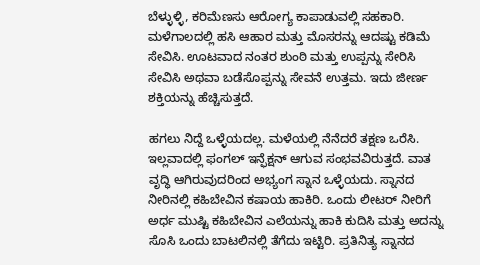ಬೆಳ್ಳುಳ್ಳಿ, ಕರಿಮೆಣಸು ಆರೋಗ್ಯ ಕಾಪಾಡುವಲ್ಲಿ ಸಹಕಾರಿ. ಮಳೆಗಾಲದಲ್ಲಿ ಹಸಿ ಆಹಾರ ಮತ್ತು ಮೊಸರನ್ನು ಆದಷ್ಟು ಕಡಿಮೆ ಸೇವಿಸಿ. ಊಟವಾದ ನಂತರ ಶುಂಠಿ ಮತ್ತು ಉಪ್ಪನ್ನು ಸೇರಿಸಿ ಸೇವಿಸಿ ಅಥವಾ ಬಡೆಸೊಪ್ಪನ್ನು ಸೇವನೆ ಉತ್ತಮ. ಇದು ಜೀರ್ಣ ಶಕ್ತಿಯನ್ನು ಹೆಚ್ಚಿಸುತ್ತದೆ.

ಹಗಲು ನಿದ್ದೆ ಒಳ್ಳೆಯದಲ್ಲ. ಮಳೆಯಲ್ಲಿ ನೆನೆದರೆ ತಕ್ಷಣ ಒರೆಸಿ. ಇಲ್ಲವಾದಲ್ಲಿ ಫಂಗಲ್ ಇನ್ಫೆಕ್ಷನ್ ಆಗುವ ಸಂಭವವಿರುತ್ತದೆ. ವಾತ ವೃದ್ಧಿ ಆಗಿರುವುದರಿಂದ ಅಭ್ಯಂಗ ಸ್ನಾನ ಒಳ್ಳೆಯದು. ಸ್ನಾನದ ನೀರಿನಲ್ಲಿ ಕಹಿಬೇವಿನ ಕಷಾಯ ಹಾಕಿರಿ. ಒಂದು ಲೀಟರ್ ನೀರಿಗೆ ಅರ್ಧ ಮುಷ್ಟಿ ಕಹಿಬೇವಿನ ಎಲೆಯನ್ನು ಹಾಕಿ ಕುದಿಸಿ ಮತ್ತು ಅದನ್ನು ಸೊಸಿ ಒಂದು ಬಾಟಲಿನಲ್ಲಿ ತೆಗೆದು ಇಟ್ಟಿರಿ. ಪ್ರತಿನಿತ್ಯ ಸ್ನಾನದ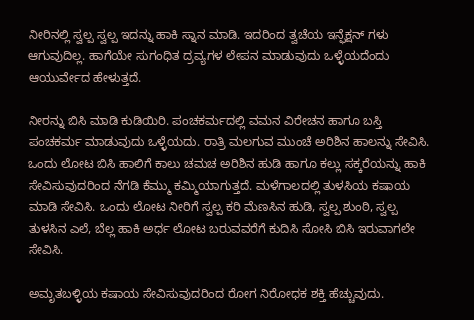ನೀರಿನಲ್ಲಿ ಸ್ವಲ್ಪ ಸ್ವಲ್ಪ ಇದನ್ನು ಹಾಕಿ ಸ್ನಾನ ಮಾಡಿ. ಇದರಿಂದ ತ್ವಚೆಯ ಇನ್ಫೆಕ್ಷನ್ ಗಳು ಆಗುವುದಿಲ್ಲ. ಹಾಗೆಯೇ ಸುಗಂಧಿತ ದ್ರವ್ಯಗಳ ಲೇಪನ ಮಾಡುವುದು ಒಳ್ಳೆಯದೆಂದು ಆಯುರ್ವೇದ ಹೇಳುತ್ತದೆ.

ನೀರನ್ನು ಬಿಸಿ ಮಾಡಿ ಕುಡಿಯಿರಿ. ಪಂಚಕರ್ಮದಲ್ಲಿ ವಮನ ವಿರೇಚನ ಹಾಗೂ ಬಸ್ತಿ ಪಂಚಕರ್ಮ ಮಾಡುವುದು ಒಳ್ಳೆಯದು. ರಾತ್ರಿ ಮಲಗುವ ಮುಂಚೆ ಅರಿಶಿನ ಹಾಲನ್ನು ಸೇವಿಸಿ. ಒಂದು ಲೋಟ ಬಿಸಿ ಹಾಲಿಗೆ ಕಾಲು ಚಮಚ ಅರಿಶಿನ ಹುಡಿ ಹಾಗೂ ಕಲ್ಲು ಸಕ್ಕರೆಯನ್ನು ಹಾಕಿ ಸೇವಿಸುವುದರಿಂದ ನೆಗಡಿ ಕೆಮ್ಮು ಕಮ್ಮಿಯಾಗುತ್ತದೆ. ಮಳೆಗಾಲದಲ್ಲಿ ತುಳಸಿಯ ಕಷಾಯ ಮಾಡಿ ಸೇವಿಸಿ. ಒಂದು ಲೋಟ ನೀರಿಗೆ ಸ್ವಲ್ಪ ಕರಿ ಮೆಣಸಿನ ಹುಡಿ, ಸ್ವಲ್ಪ ಶುಂಠಿ, ಸ್ವಲ್ಪ ತುಳಸಿನ ಎಲೆ, ಬೆಲ್ಲ ಹಾಕಿ ಅರ್ಧ ಲೋಟ ಬರುವವರೆಗೆ ಕುದಿಸಿ ಸೋಸಿ ಬಿಸಿ ಇರುವಾಗಲೇ ಸೇವಿಸಿ.

ಅಮೃತಬಳ್ಳಿಯ ಕಷಾಯ ಸೇವಿಸುವುದರಿಂದ ರೋಗ ನಿರೋಧಕ ಶಕ್ತಿ ಹೆಚ್ಚುವುದು.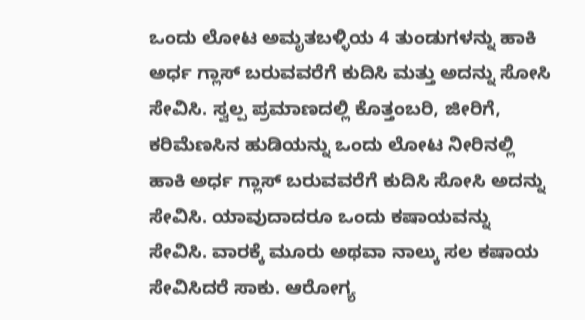ಒಂದು ಲೋಟ ಅಮೃತಬಳ್ಳಿಯ 4 ತುಂಡುಗಳನ್ನು ಹಾಕಿ ಅರ್ಧ ಗ್ಲಾಸ್ ಬರುವವರೆಗೆ ಕುದಿಸಿ ಮತ್ತು ಅದನ್ನು ಸೋಸಿ ಸೇವಿಸಿ. ಸ್ವಲ್ಪ ಪ್ರಮಾಣದಲ್ಲಿ ಕೊತ್ತಂಬರಿ, ಜೀರಿಗೆ, ಕರಿಮೆಣಸಿನ ಹುಡಿಯನ್ನು ಒಂದು ಲೋಟ ನೀರಿನಲ್ಲಿ ಹಾಕಿ ಅರ್ಧ ಗ್ಲಾಸ್ ಬರುವವರೆಗೆ ಕುದಿಸಿ ಸೋಸಿ ಅದನ್ನು ಸೇವಿಸಿ. ಯಾವುದಾದರೂ ಒಂದು ಕಷಾಯವನ್ನು ಸೇವಿಸಿ. ವಾರಕ್ಕೆ ಮೂರು ಅಥವಾ ನಾಲ್ಕು ಸಲ ಕಷಾಯ ಸೇವಿಸಿದರೆ ಸಾಕು. ಆರೋಗ್ಯ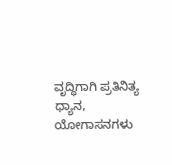ವೃದ್ಧಿಗಾಗಿ ಪ್ರತಿನಿತ್ಯ ಧ್ಯಾನ, ಯೋಗಾಸನಗಳು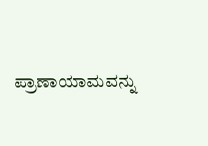ಪ್ರಾಣಾಯಾಮವನ್ನು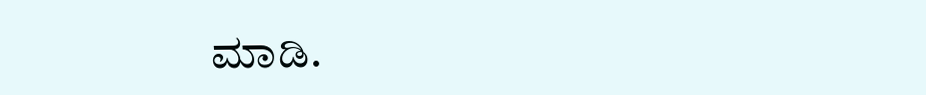ಮಾಡಿ.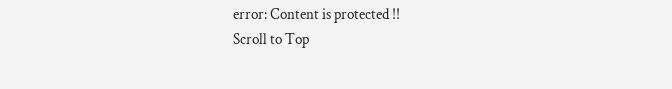error: Content is protected !!
Scroll to Top